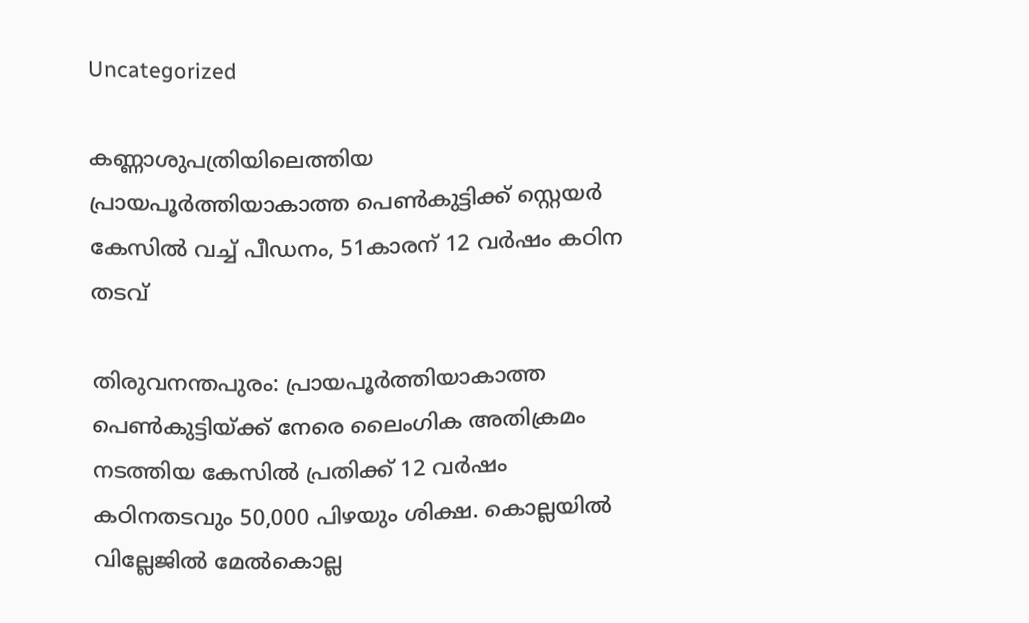Uncategorized

കണ്ണാശുപത്രിയിലെത്തിയ പ്രായപൂർത്തിയാകാത്ത പെൺകുട്ടിക്ക് സ്റ്റെയർ കേസിൽ വച്ച് പീഡനം, 51കാരന് 12 വർഷം കഠിന തടവ്

തിരുവനന്തപുരം: പ്രായപൂർത്തിയാകാത്ത പെൺകുട്ടിയ്ക്ക് നേരെ ലൈംഗിക അതിക്രമം നടത്തിയ കേസിൽ പ്രതിക്ക് 12 വർഷം കഠിനതടവും 50,000 പിഴയും ശിക്ഷ. കൊല്ലയിൽ വില്ലേജിൽ മേൽകൊല്ല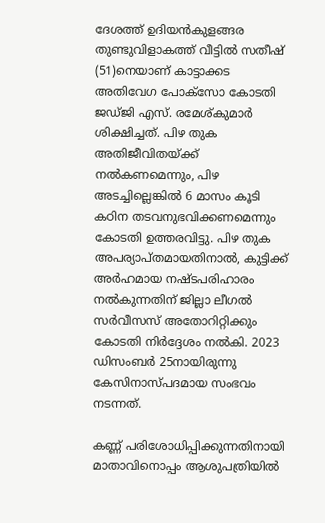ദേശത്ത് ഉദിയൻകുളങ്ങര തുണ്ടുവിളാകത്ത് വീട്ടിൽ സതീഷ് (51)നെയാണ് കാട്ടാക്കട അതിവേഗ പോക്സോ കോടതി ജഡ്‌ജി എസ്. രമേശ്‌കുമാർ ശിക്ഷിച്ചത്. പിഴ തുക അതിജീവിതയ്ക്ക് നൽകണമെന്നും, പിഴ അടച്ചില്ലെങ്കിൽ 6 മാസം കൂടി കഠിന തടവനുഭവിക്കണമെന്നും കോടതി ഉത്തരവിട്ടു. പിഴ തുക അപര്യാപ്‌തമായതിനാൽ, കുട്ടിക്ക് അർഹമായ നഷ്ടപരിഹാരം നൽകുന്നതിന് ജില്ലാ ലീഗൽ സർവീസസ് അതോറിറ്റിക്കും കോടതി നിർദ്ദേശം നൽകി. 2023 ഡിസംബർ 25നായിരുന്നു കേസിനാസ്‌പദമായ സംഭവം നടന്നത്.

കണ്ണ് പരിശോധിപ്പിക്കുന്നതിനായി മാതാവിനൊപ്പം ആശുപത്രിയിൽ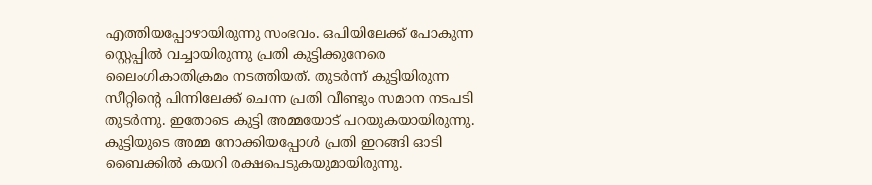എത്തിയപ്പോഴായിരുന്നു സംഭവം. ഒപിയിലേക്ക് പോകുന്ന സ്റ്റെപ്പിൽ വച്ചായിരുന്നു പ്രതി കുട്ടിക്കുനേരെ ലൈംഗികാതിക്രമം നടത്തിയത്. തുടർന്ന് കുട്ടിയിരുന്ന സീറ്റിന്റെ പിന്നിലേക്ക് ചെന്ന പ്രതി വീണ്ടും സമാന നടപടി തുടർന്നു. ഇതോടെ കുട്ടി അമ്മയോട് പറയുകയായിരുന്നു. കുട്ടിയുടെ അമ്മ നോക്കിയപ്പോൾ പ്രതി ഇറങ്ങി ഓടി ബൈക്കിൽ കയറി രക്ഷപെടുകയുമായിരുന്നു.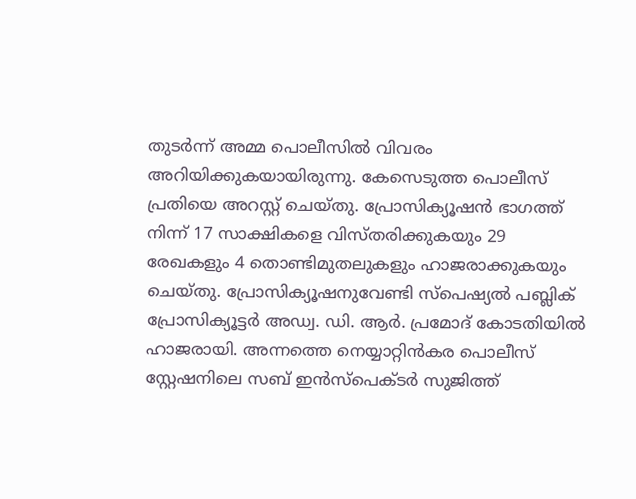തുടർന്ന് അമ്മ പൊലീസിൽ വിവരം അറിയിക്കുകയായിരുന്നു. കേസെടുത്ത പൊലീസ് പ്രതിയെ അറസ്റ്റ് ചെയ്തു. പ്രോസിക്യൂഷൻ ഭാഗത്ത് നിന്ന് 17 സാക്ഷികളെ വിസ്‌തരിക്കുകയും 29 രേഖകളും 4 തൊണ്ടിമുതലുകളും ഹാജരാക്കുകയും ചെയ്തു. പ്രോസിക്യൂഷനുവേണ്ടി സ്പെഷ്യൽ പബ്ലിക് പ്രോസിക്യൂട്ടർ അഡ്വ. ഡി. ആർ. പ്രമോദ് കോടതിയിൽ ഹാജരായി. അന്നത്തെ നെയ്യാറ്റിൻകര പൊലീസ് സ്റ്റേഷനിലെ സബ് ഇൻസ്പെക്‌ടർ സുജിത്ത്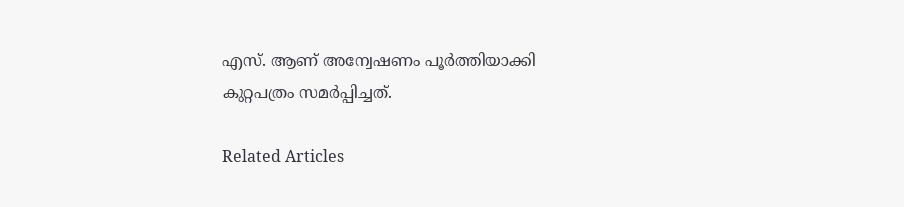എസ്. ആണ് അന്വേഷണം പൂർത്തിയാക്കി കുറ്റപത്രം സമർപ്പിച്ചത്.

Related Articles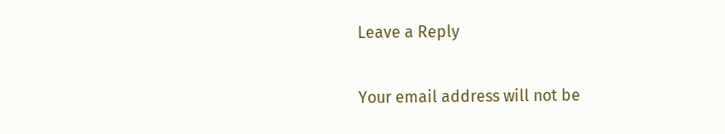Leave a Reply

Your email address will not be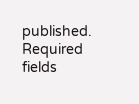published. Required fields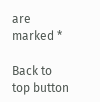are marked *

Back to top button